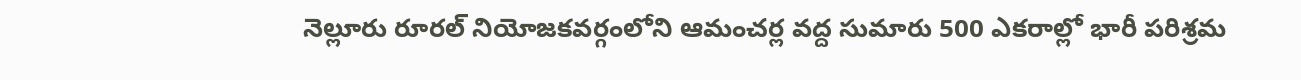నెల్లూరు రూరల్ నియోజకవర్గంలోని ఆమంచర్ల వద్ద సుమారు 500 ఎకరాల్లో భారీ పరిశ్రమ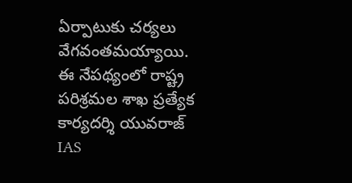ఏర్పాటుకు చర్యలు వేగవంతమయ్యాయి. ఈ నేపథ్యంలో రాష్ట్ర పరిశ్రమల శాఖ ప్రత్యేక కార్యదర్శి యువరాజ్ IAS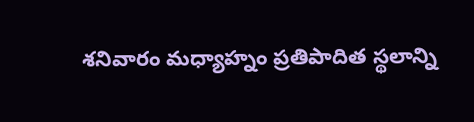శనివారం మధ్యాహ్నం ప్రతిపాదిత స్థలాన్ని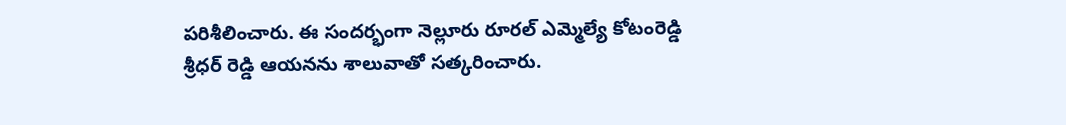పరిశీలించారు. ఈ సందర్భంగా నెల్లూరు రూరల్ ఎమ్మెల్యే కోటంరెడ్డి శ్రీధర్ రెడ్డి ఆయనను శాలువాతో సత్కరించారు.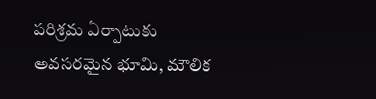పరిశ్రమ ఏర్పాటుకు అవసరమైన భూమి, మౌలిక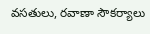వసతులు, రవాణా సౌకర్యాలు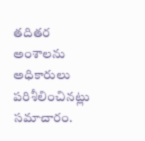తదితర అంశాలను అధికారులు పరిశీలించినట్లు సమాచారం.